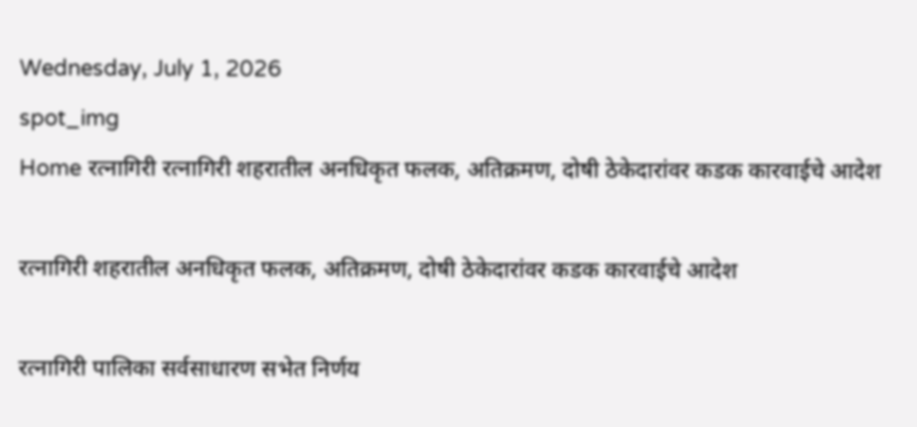Wednesday, July 1, 2026
spot_img
Home रत्नागिरी रत्नागिरी शहरातील अनधिकृत फलक, अतिक्रमण, दोषी ठेकेदारांवर कडक कारवाईचे आदेश

रत्नागिरी शहरातील अनधिकृत फलक, अतिक्रमण, दोषी ठेकेदारांवर कडक कारवाईचे आदेश

रत्नागिरी पालिका सर्वसाधारण सभेत निर्णय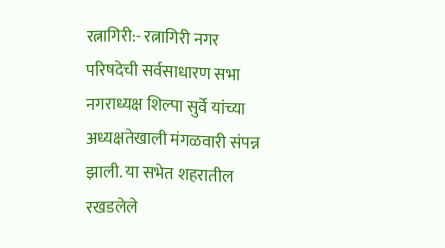रत्नागिरी:- रत्नागिरी नगर परिषदेची सर्वसाधारण सभा नगराध्यक्ष शिल्पा सुर्वे यांच्या अध्यक्षतेखाली मंगळवारी संपन्न झाली. या सभेत शहरातील रखडलेले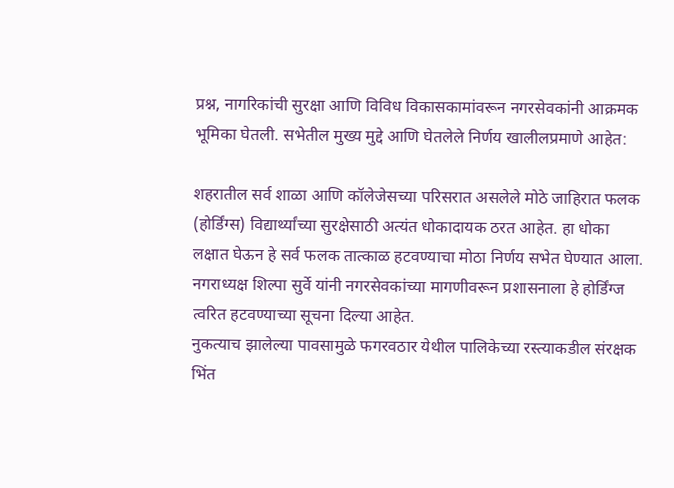प्रश्न, नागरिकांची सुरक्षा आणि विविध विकासकामांवरून नगरसेवकांनी आक्रमक भूमिका घेतली. सभेतील मुख्य मुद्दे आणि घेतलेले निर्णय खालीलप्रमाणे आहेत:

शहरातील सर्व शाळा आणि कॉलेजेसच्या परिसरात असलेले मोठे जाहिरात फलक (होर्डिंग्स) विद्यार्थ्यांच्या सुरक्षेसाठी अत्यंत धोकादायक ठरत आहेत. हा धोका लक्षात घेऊन हे सर्व फलक तात्काळ हटवण्याचा मोठा निर्णय सभेत घेण्यात आला. नगराध्यक्ष शिल्पा सुर्वे यांनी नगरसेवकांच्या मागणीवरून प्रशासनाला हे होर्डिंग्ज त्वरित हटवण्याच्या सूचना दिल्या आहेत.
नुकत्याच झालेल्या पावसामुळे फगरवठार येथील पालिकेच्या रस्त्याकडील संरक्षक भिंत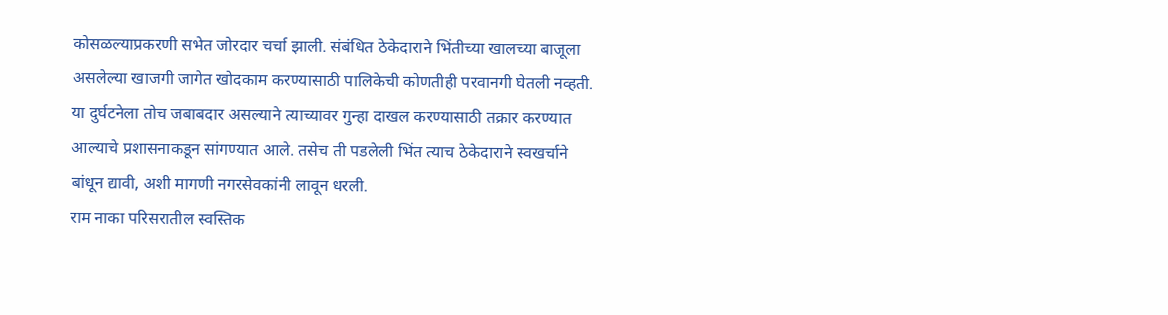कोसळल्याप्रकरणी सभेत जोरदार चर्चा झाली. संबंधित ठेकेदाराने भिंतीच्या खालच्या बाजूला असलेल्या खाजगी जागेत खोदकाम करण्यासाठी पालिकेची कोणतीही परवानगी घेतली नव्हती. या दुर्घटनेला तोच जबाबदार असल्याने त्याच्यावर गुन्हा दाखल करण्यासाठी तक्रार करण्यात आल्याचे प्रशासनाकडून सांगण्यात आले. तसेच ती पडलेली भिंत त्याच ठेकेदाराने स्वखर्चाने बांधून द्यावी, अशी मागणी नगरसेवकांनी लावून धरली.
राम नाका परिसरातील स्वस्तिक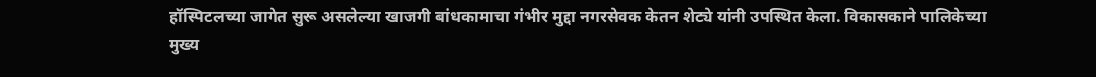हॉस्पिटलच्या जागेत सुरू असलेल्या खाजगी बांधकामाचा गंभीर मुद्दा नगरसेवक केतन शेट्ये यांनी उपस्थित केला. विकासकाने पालिकेच्या मुख्य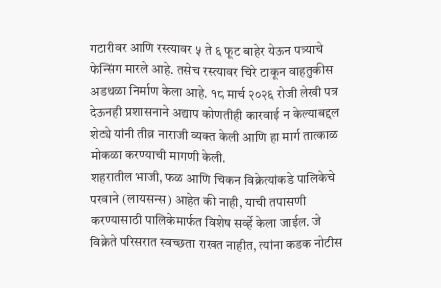गटारीवर आणि रस्त्यावर ५ ते ६ फूट बाहेर येऊन पत्र्याचे फेन्सिंग मारले आहे. तसेच रस्त्यावर चिरे टाकून वाहतुकीस अडथळा निर्माण केला आहे. १८ मार्च २०२६ रोजी लेखी पत्र देऊनही प्रशासनाने अद्याप कोणतीही कारवाई न केल्याबद्दल शेट्ये यांनी तीव्र नाराजी व्यक्त केली आणि हा मार्ग तात्काळ मोकळा करण्याची मागणी केली.
शहरातील भाजी, फळ आणि चिकन विक्रेत्यांकडे पालिकेचे परवाने (लायसन्स) आहेत की नाही, याची तपासणी करण्यासाठी पालिकेमार्फत विशेष सर्व्हे केला जाईल. जे विक्रेते परिसरात स्वच्छता राखत नाहीत, त्यांना कडक नोटीस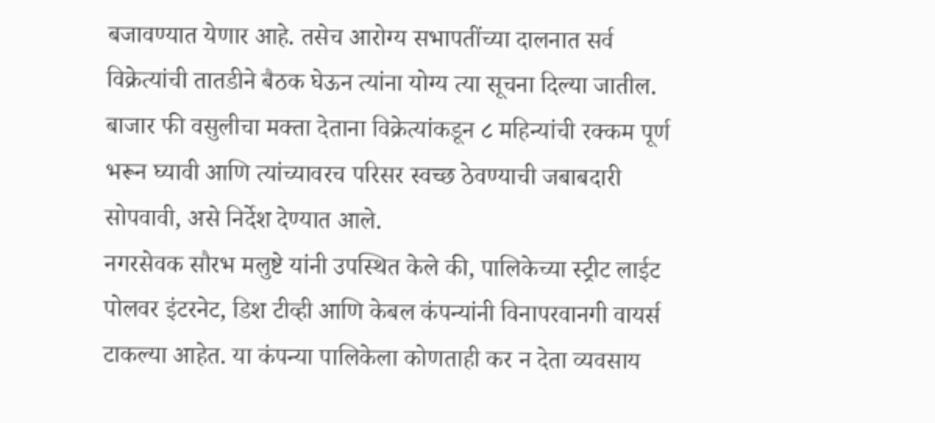बजावण्यात येणार आहे. तसेच आरोग्य सभापतींच्या दालनात सर्व विक्रेत्यांची तातडीने बैठक घेऊन त्यांना योग्य त्या सूचना दिल्या जातील. बाजार फी वसुलीचा मक्ता देताना विक्रेत्यांकडून ८ महिन्यांची रक्कम पूर्ण भरून घ्यावी आणि त्यांच्यावरच परिसर स्वच्छ ठेवण्याची जबाबदारी सोपवावी, असे निर्देश देण्यात आले.
नगरसेवक सौरभ मलुष्टे यांनी उपस्थित केले की, पालिकेच्या स्ट्रीट लाईट पोलवर इंटरनेट, डिश टीव्ही आणि केबल कंपन्यांनी विनापरवानगी वायर्स टाकल्या आहेत. या कंपन्या पालिकेला कोणताही कर न देता व्यवसाय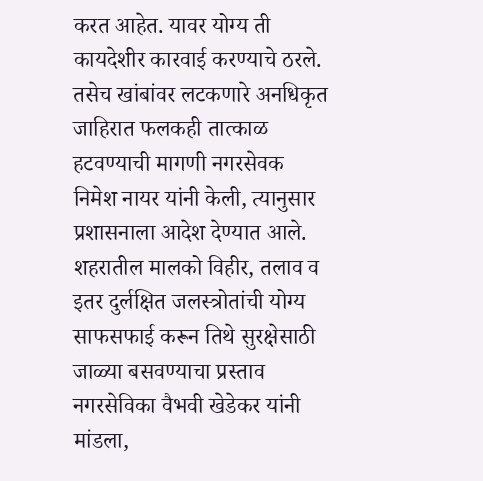करत आहेत. यावर योग्य ती कायदेशीर कारवाई करण्याचे ठरले. तसेच खांबांवर लटकणारे अनधिकृत जाहिरात फलकही तात्काळ हटवण्याची मागणी नगरसेवक निमेश नायर यांनी केली, त्यानुसार प्रशासनाला आदेश देण्यात आले.
शहरातील मालको विहीर, तलाव व इतर दुर्लक्षित जलस्त्रोतांची योग्य साफसफाई करून तिथे सुरक्षेसाठी जाळ्या बसवण्याचा प्रस्ताव नगरसेविका वैभवी खेडेकर यांनी मांडला,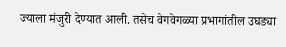ज्याला मंजुरी देण्यात आली. तसेच वेगवेगळ्या प्रभागांतील उघड्या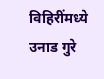विहिरींमध्ये उनाड गुरे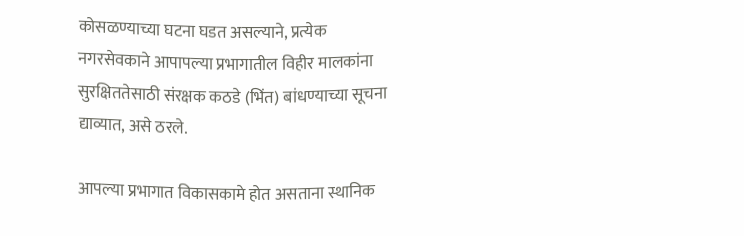कोसळण्याच्या घटना घडत असल्याने, प्रत्येक नगरसेवकाने आपापल्या प्रभागातील विहीर मालकांना सुरक्षिततेसाठी संरक्षक कठडे (भिंत) बांधण्याच्या सूचना द्याव्यात, असे ठरले.

आपल्या प्रभागात विकासकामे होत असताना स्थानिक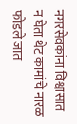नगरसेवकांना विश्वासात न घेता थेट कामांचे नारळ फोडले जात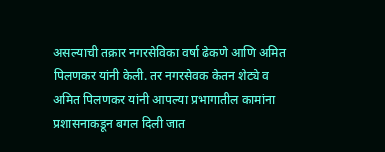असल्याची तक्रार नगरसेविका वर्षा ढेकणे आणि अमित पिलणकर यांनी केली. तर नगरसेवक केतन शेट्ये व अमित पिलणकर यांनी आपल्या प्रभागातील कामांना प्रशासनाकडून बगल दिली जात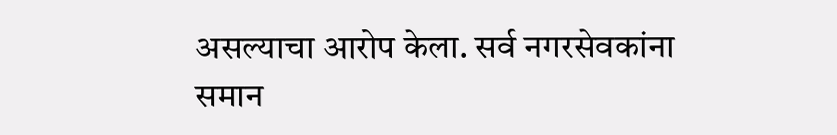असल्याचा आरोप केला. सर्व नगरसेवकांना समान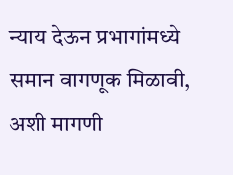न्याय देऊन प्रभागांमध्ये समान वागणूक मिळावी, अशी मागणी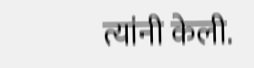त्यांनी केली.